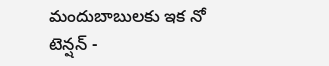మందుబాబులకు ఇక నో టెన్షన్ -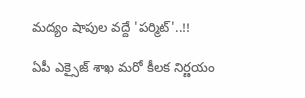మద్యం షాపుల వద్దే 'పర్మిట్'..!!

ఏపీ ఎక్సైజ్ శాఖ మరో కీలక నిర్ణయం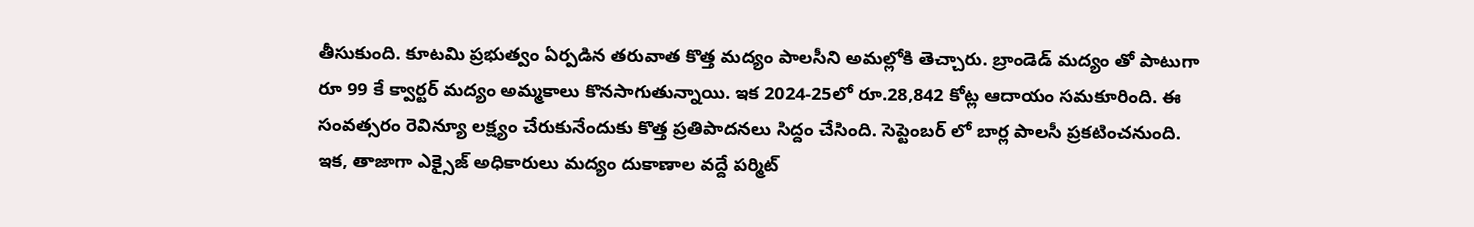తీసుకుంది. కూటమి ప్రభుత్వం ఏర్పడిన తరువాత కొత్త మద్యం పాలసీని అమల్లోకి తెచ్చారు. బ్రాండెడ్ మద్యం తో పాటుగా రూ 99 కే క్వార్టర్ మద్యం అమ్మకాలు కొనసాగుతున్నాయి. ఇక 2024-25లో రూ.28,842 కోట్ల ఆదాయం సమకూరింది. ఈ సంవత్సరం రెవిన్యూ లక్ష్యం చేరుకునేందుకు కొత్త ప్రతిపాదనలు సిద్దం చేసింది. సెప్టెంబర్ లో బార్ల పాలసీ ప్రకటించనుంది. ఇక, తాజాగా ఎక్సైజ్ అధికారులు మద్యం దుకాణాల వద్దే పర్మిట్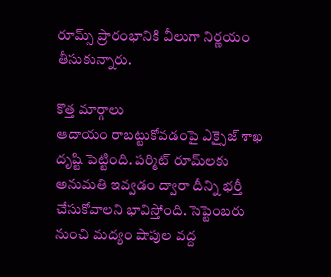రూమ్స్ ప్రారంభానికి వీలుగా నిర్ణయం తీసుకున్నారు.

కొత్త మార్గాలు
ఆదాయం రాబట్టుకోవడంపై ఎక్సైజ్‌ శాఖ దృష్టి పెట్టింది. పర్మిట్‌ రూమ్‌లకు అనుమతి ఇవ్వడం ద్వారా దీన్ని భర్తీ చేసుకోవాలని భావిస్తోంది. సెప్టెంబరు నుంచి మద్యం షాపుల వద్ద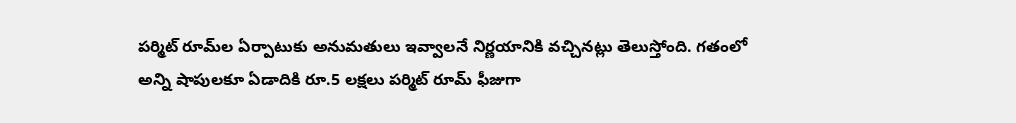పర్మిట్‌ రూమ్‌ల ఏర్పాటుకు అనుమతులు ఇవ్వాలనే నిర్ణయానికి వచ్చినట్లు తెలుస్తోంది. గతంలో అన్ని షాపులకూ ఏడాదికి రూ.5 లక్షలు పర్మిట్‌ రూమ్‌ ఫీజుగా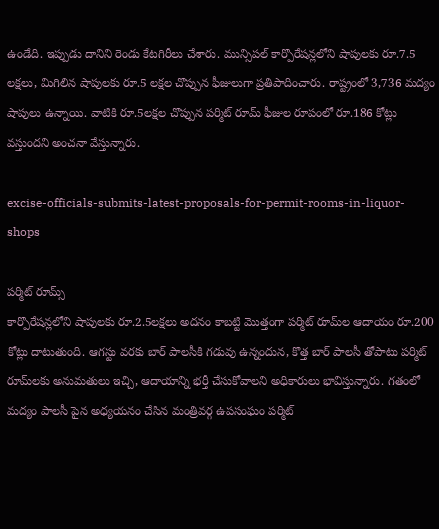ఉండేది. ఇప్పుడు దానిని రెండు కేటగిరీలు చేశారు. మున్సిపల్‌ కార్పొరేషన్లలోని షాపులకు రూ.7.5 లక్షలు, మిగిలిన షాపులకు రూ.5 లక్షల చొప్పున ఫీజులుగా ప్రతిపాదించారు. రాష్ట్రంలో 3,736 మద్యం షాపులు ఉన్నాయి. వాటికి రూ.5లక్షల చొప్పున పర్మిట్‌ రూమ్‌ ఫీజుల రూపంలో రూ.186 కోట్లు వస్తుందని అంచనా వేస్తున్నారు.

excise-officials-submits-latest-proposals-for-permit-rooms-in-liquor-shops

పర్మిట్ రూమ్స్
కార్పొరేషన్లలోని షాపులకు రూ.2.5లక్షలు అదనం కాబట్టి మొత్తంగా పర్మిట్‌ రూమ్‌ల ఆదాయం రూ.200 కోట్లు దాటుతుంది. ఆగస్టు వరకు బార్‌ పాలసీకి గడువు ఉన్నందున, కొత్త బార్‌ పాలసీ తోపాటు పర్మిట్‌ రూమ్‌లకు అనుమతులు ఇచ్చి, ఆదాయాన్ని భర్తీ చేసుకోవాలని అధికారులు భావిస్తున్నారు. గతంలో మద్యం పాలసీ పైన అధ్యయనం చేసిన మంత్రివర్గ ఉపసంఘం పర్మిట్‌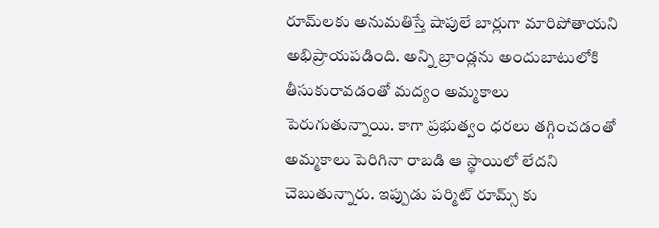రూమ్‌లకు అనుమతిస్తే షాపులే బార్లుగా మారిపోతాయని అభిప్రాయపడింది. అన్ని బ్రాండ్లను అందుబాటులోకి తీసుకురావడంతో మద్యం అమ్మకాలు పెరుగుతున్నాయి. కాగా ప్రభుత్వం ధరలు తగ్గించడంతో అమ్మకాలు పెరిగినా రాబడి ఆ స్థాయిలో లేదని చెబుతున్నారు. ఇప్పుడు పర్మిట్ రూమ్స్ కు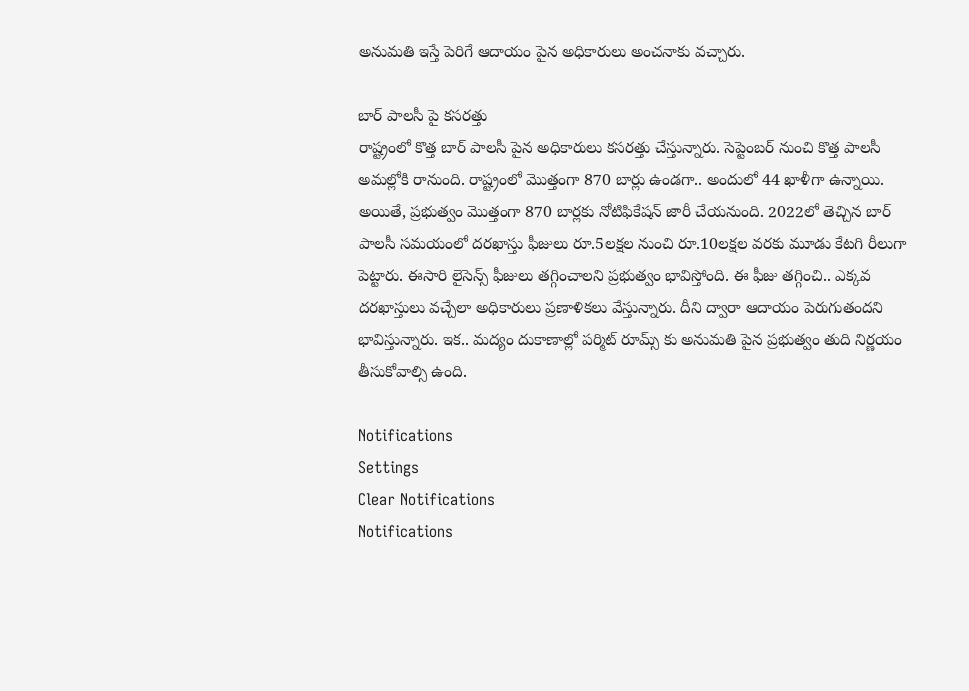అనుమతి ఇస్తే పెరిగే ఆదాయం పైన అధికారులు అంచనాకు వచ్చారు.

బార్ పాలసీ పై కసరత్తు
రాష్ట్రంలో కొత్త బార్ పాలసీ పైన అధికారులు కసరత్తు చేస్తున్నారు. సెప్టెంబర్ నుంచి కొత్త పాలసీ అమల్లోకి రానుంది. రాష్ట్రంలో మొత్తంగా 870 బార్లు ఉండగా.. అందులో 44 ఖాళీగా ఉన్నాయి. అయితే, ప్రభుత్వం మొత్తంగా 870 బార్లకు నోటిఫికేషన్ జారీ చేయనుంది. 2022లో తెచ్చిన బార్‌ పాలసీ సమయంలో దరఖాస్తు ఫీజులు రూ.5లక్షల నుంచి రూ.10లక్షల వరకు మూడు కేటగి రీలుగా పెట్టారు. ఈసారి లైసెన్స్‌ ఫీజులు తగ్గించాలని ప్రభుత్వం భావిస్తోంది. ఈ ఫీజు తగ్గించి.. ఎక్కవ దరఖాస్తులు వచ్చేలా అధికారులు ప్రణాళికలు వేస్తున్నారు. దీని ద్వారా ఆదాయం పెరుగుతందని భావిస్తున్నారు. ఇక.. మద్యం దుకాణాల్లో పర్మిట్ రూమ్స్ కు అనుమతి పైన ప్రభుత్వం తుది నిర్ణయం తీసుకోవాల్సి ఉంది.

Notifications
Settings
Clear Notifications
Notifications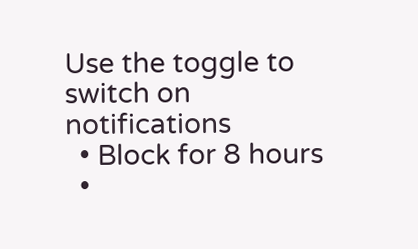Use the toggle to switch on notifications
  • Block for 8 hours
  •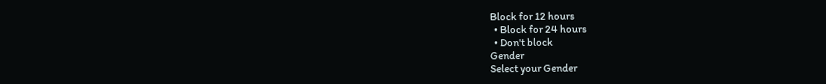Block for 12 hours
  • Block for 24 hours
  • Don't block
Gender
Select your Gender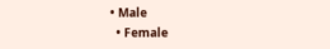• Male
  • Female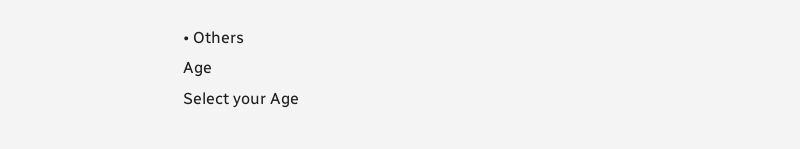• Others
Age
Select your Age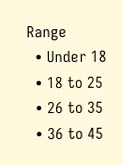Range
  • Under 18
  • 18 to 25
  • 26 to 35
  • 36 to 45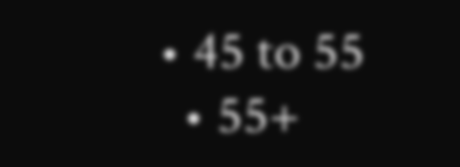• 45 to 55
  • 55+